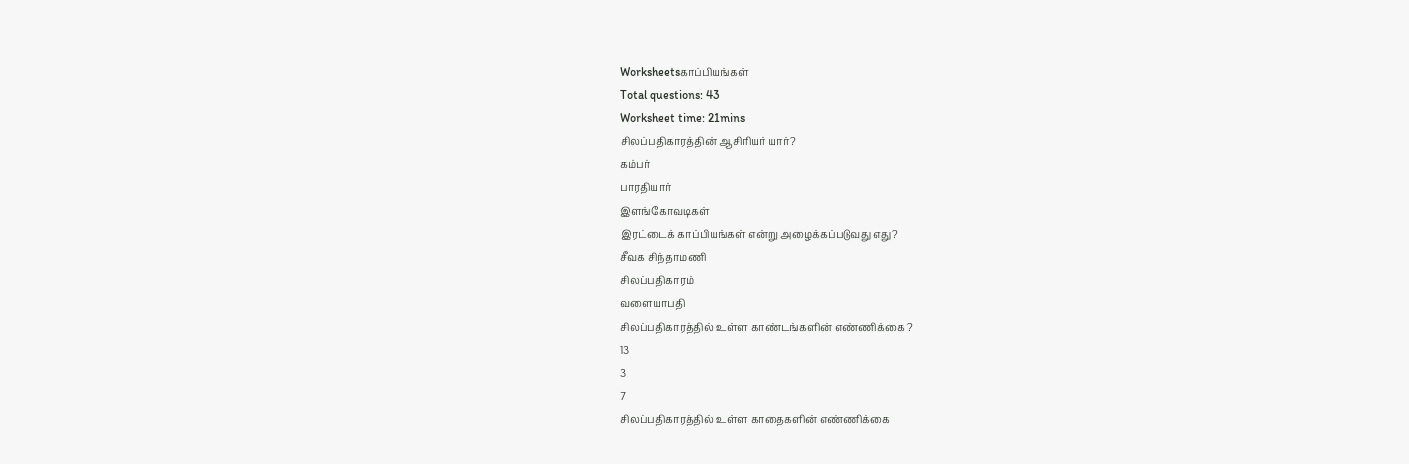Worksheetsகாப்பியங்கள்
Total questions: 43
Worksheet time: 21mins
சிலப்பதிகாரத்தின் ஆசிரியர் யார்?
கம்பர்
பாரதியார்
இளங்கோவடிகள்
இரட்டைக் காப்பியங்கள் என்று அழைக்கப்படுவது எது?
சீவக சிந்தாமணி
சிலப்பதிகாரம்
வளையாபதி
சிலப்பதிகாரத்தில் உள்ள காண்டங்களின் எண்ணிக்கை ?
13
3
7
சிலப்பதிகாரத்தில் உள்ள காதைகளின் எண்ணிக்கை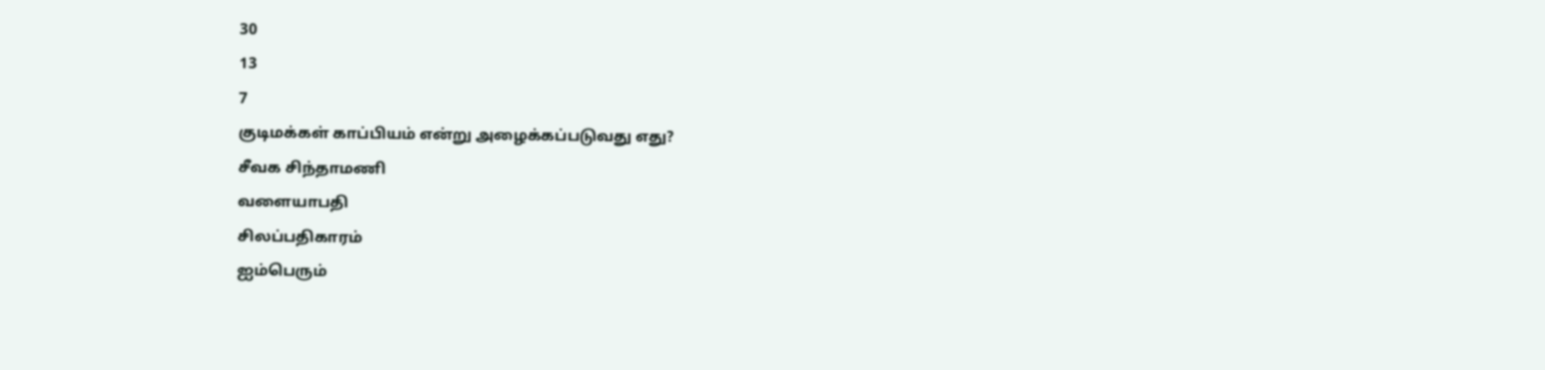30
13
7
குடிமக்கள் காப்பியம் என்று அழைக்கப்படுவது எது?
சீவக சிந்தாமணி
வளையாபதி
சிலப்பதிகாரம்
ஐம்பெரும்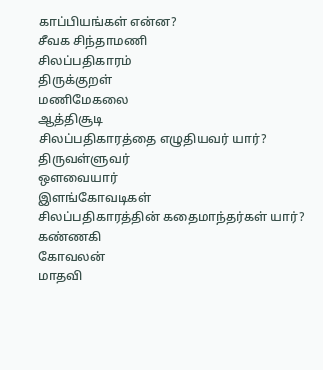காப்பியங்கள் என்ன?
சீவக சிந்தாமணி
சிலப்பதிகாரம்
திருக்குறள்
மணிமேகலை
ஆத்திசூடி
சிலப்பதிகாரத்தை எழுதியவர் யார்?
திருவள்ளுவர்
ஔவையார்
இளங்கோவடிகள்
சிலப்பதிகாரத்தின் கதைமாந்தர்கள் யார்?
கண்ணகி
கோவலன்
மாதவி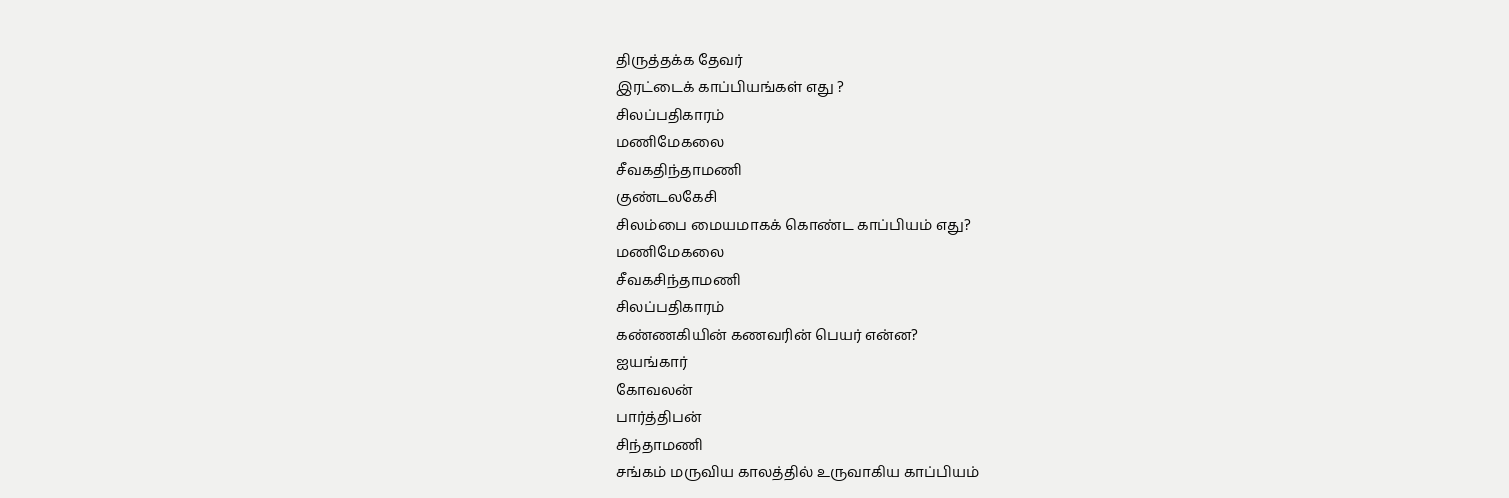திருத்தக்க தேவர்
இரட்டைக் காப்பியங்கள் எது ?
சிலப்பதிகாரம்
மணிமேகலை
சீவகதிந்தாமணி
குண்டலகேசி
சிலம்பை மையமாகக் கொண்ட காப்பியம் எது?
மணிமேகலை
சீவகசிந்தாமணி
சிலப்பதிகாரம்
கண்ணகியின் கணவரின் பெயர் என்ன?
ஐயங்கார்
கோவலன்
பார்த்திபன்
சிந்தாமணி
சங்கம் மருவிய காலத்தில் உருவாகிய காப்பியம்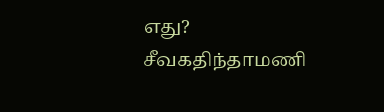எது?
சீவகதிந்தாமணி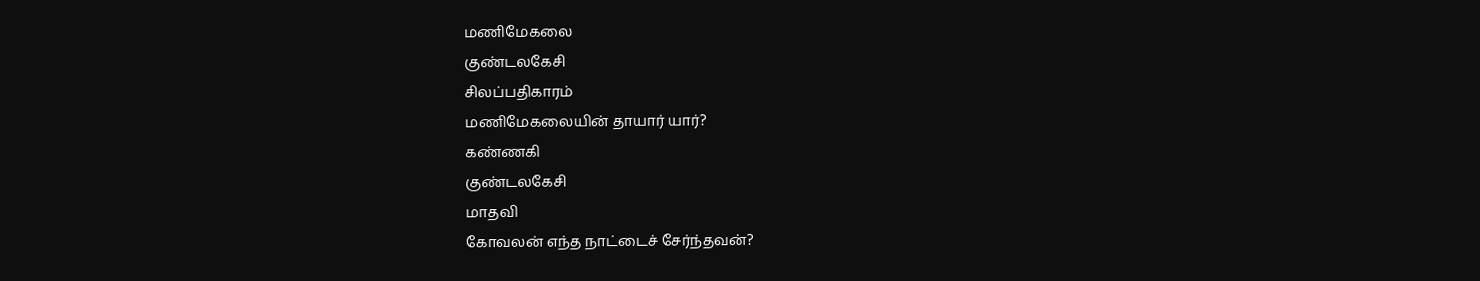மணிமேகலை
குண்டலகேசி
சிலப்பதிகாரம்
மணிமேகலையின் தாயார் யார்?
கண்ணகி
குண்டலகேசி
மாதவி
கோவலன் எந்த நாட்டைச் சேர்ந்தவன்?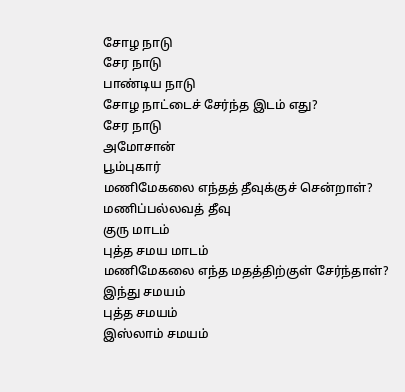சோழ நாடு
சேர நாடு
பாண்டிய நாடு
சோழ நாட்டைச் சேர்ந்த இடம் எது?
சேர நாடு
அமோசான்
பூம்புகார்
மணிமேகலை எந்தத் தீவுக்குச் சென்றாள்?
மணிப்பல்லவத் தீவு
குரு மாடம்
புத்த சமய மாடம்
மணிமேகலை எந்த மதத்திற்குள் சேர்ந்தாள்?
இந்து சமயம்
புத்த சமயம்
இஸ்லாம் சமயம்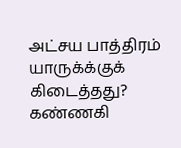அட்சய பாத்திரம் யாருக்க்குக் கிடைத்தது?
கண்ணகி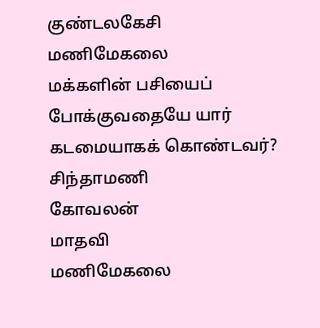குண்டலகேசி
மணிமேகலை
மக்களின் பசியைப் போக்குவதையே யார் கடமையாகக் கொண்டவர்?
சிந்தாமணி
கோவலன்
மாதவி
மணிமேகலை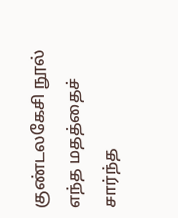குண்டலகேசி நூல் எந்த மதத்தைச் சார்ந்த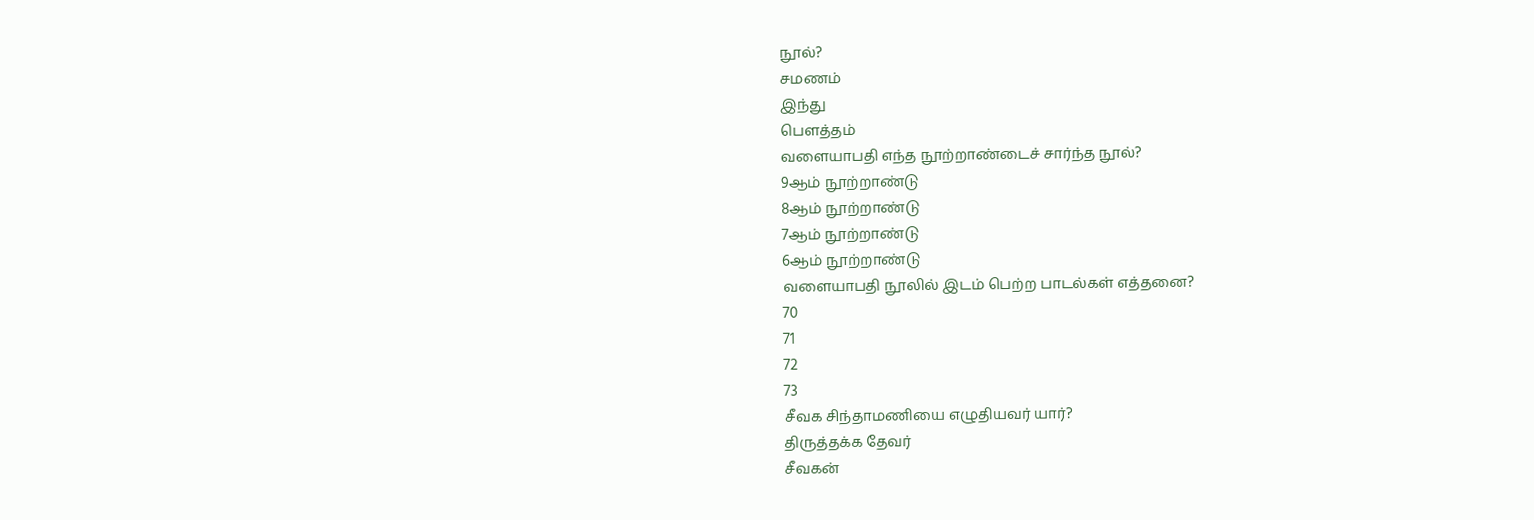நூல்?
சமணம்
இந்து
பௌத்தம்
வளையாபதி எந்த நூற்றாண்டைச் சார்ந்த நூல்?
9ஆம் நூற்றாண்டு
8ஆம் நூற்றாண்டு
7ஆம் நூற்றாண்டு
6ஆம் நூற்றாண்டு
வளையாபதி நூலில் இடம் பெற்ற பாடல்கள் எத்தனை?
70
71
72
73
சீவக சிந்தாமணியை எழுதியவர் யார்?
திருத்தக்க தேவர்
சீவகன்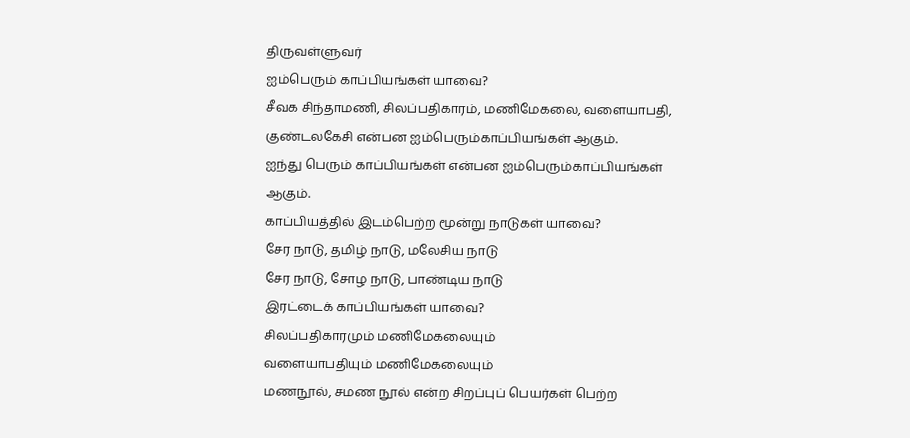திருவள்ளுவர்
ஐம்பெரும் காப்பியங்கள் யாவை?
சீவக சிந்தாமணி, சிலப்பதிகாரம், மணிமேகலை, வளையாபதி, குண்டலகேசி என்பன ஐம்பெரும்காப்பியங்கள் ஆகும்.
ஐந்து பெரும் காப்பியங்கள் என்பன ஐம்பெரும்காப்பியங்கள் ஆகும்.
காப்பியத்தில் இடம்பெற்ற மூன்று நாடுகள் யாவை?
சேர நாடு, தமிழ் நாடு, மலேசிய நாடு
சேர நாடு, சோழ நாடு, பாண்டிய நாடு
இரட்டைக் காப்பியங்கள் யாவை?
சிலப்பதிகாரமும் மணிமேகலையும்
வளையாபதியும் மணிமேகலையும்
மணநூல், சமண நூல் என்ற சிறப்புப் பெயர்கள் பெற்ற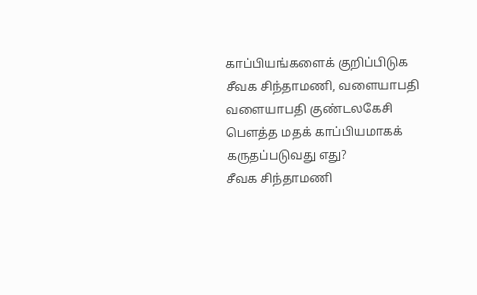காப்பியங்களைக் குறிப்பிடுக
சீவக சிந்தாமணி, வளையாபதி
வளையாபதி குண்டலகேசி
பௌத்த மதக் காப்பியமாகக் கருதப்படுவது எது?
சீவக சிந்தாமணி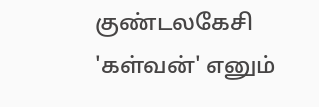குண்டலகேசி
'கள்வன்' எனும்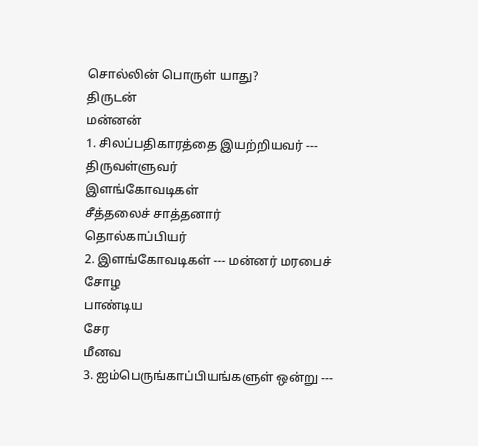சொல்லின் பொருள் யாது?
திருடன்
மன்னன்
1. சிலப்பதிகாரத்தை இயற்றியவர் ---
திருவள்ளுவர்
இளங்கோவடிகள்
சீத்தலைச் சாத்தனார்
தொல்காப்பியர்
2. இளங்கோவடிகள் --- மன்னர் மரபைச்
சோழ
பாண்டிய
சேர
மீனவ
3. ஐம்பெருங்காப்பியங்களுள் ஒன்று ---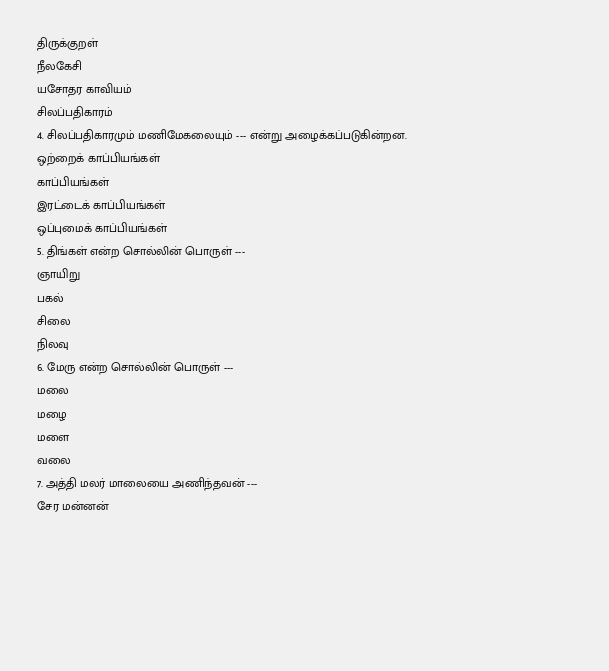திருக்குறள்
நீலகேசி
யசோதர காவியம்
சிலப்பதிகாரம்
4. சிலப்பதிகாரமும் மணிமேகலையும் --- என்று அழைக்கப்படுகின்றன.
ஒற்றைக் காப்பியங்கள்
காப்பியங்கள்
இரட்டைக் காப்பியங்கள்
ஒப்புமைக் காப்பியங்கள்
5. திங்கள் என்ற சொல்லின் பொருள் ---
ஞாயிறு
பகல்
சிலை
நிலவு
6. மேரு என்ற சொல்லின் பொருள் ---
மலை
மழை
மளை
வலை
7. அத்தி மலர் மாலையை அணிந்தவன் ---
சேர மன்னன்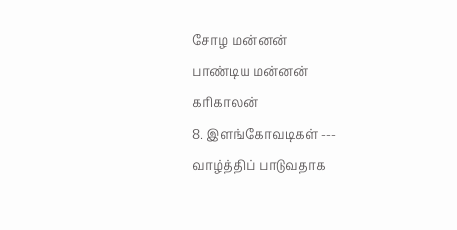சோழ மன்னன்
பாண்டிய மன்னன்
காிகாலன்
8. இளங்கோவடிகள் --- வாழ்த்திப் பாடுவதாக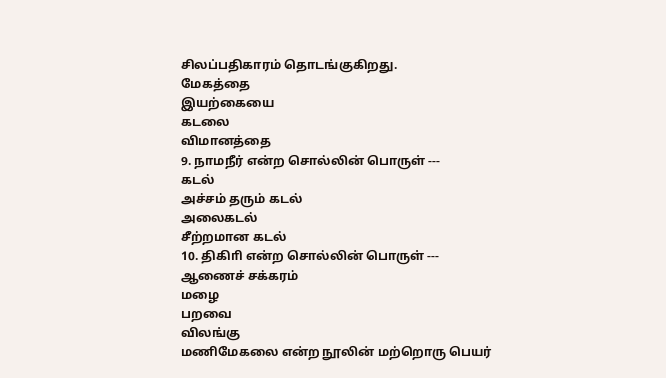சிலப்பதிகாரம் தொடங்குகிறது.
மேகத்தை
இயற்கையை
கடலை
விமானத்தை
9. நாமநீர் என்ற சொல்லின் பொருள் ---
கடல்
அச்சம் தரும் கடல்
அலைகடல்
சீற்றமான கடல்
10. திகிாி என்ற சொல்லின் பொருள் ---
ஆணைச் சக்கரம்
மழை
பறவை
விலங்கு
மணிமேகலை என்ற நூலின் மற்றொரு பெயர்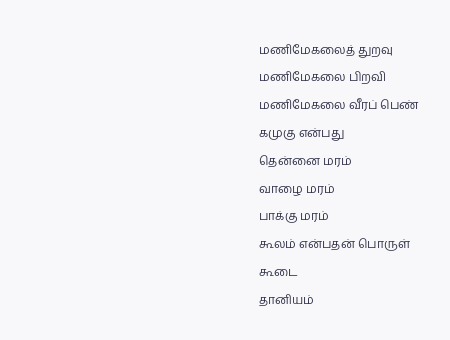மணிமேகலைத் துறவு
மணிமேகலை பிறவி
மணிமேகலை வீரப் பெண்
கமுகு என்பது
தென்னை மரம்
வாழை மரம்
பாக்கு மரம்
கூலம் என்பதன் பொருள்
கூடை
தானியம்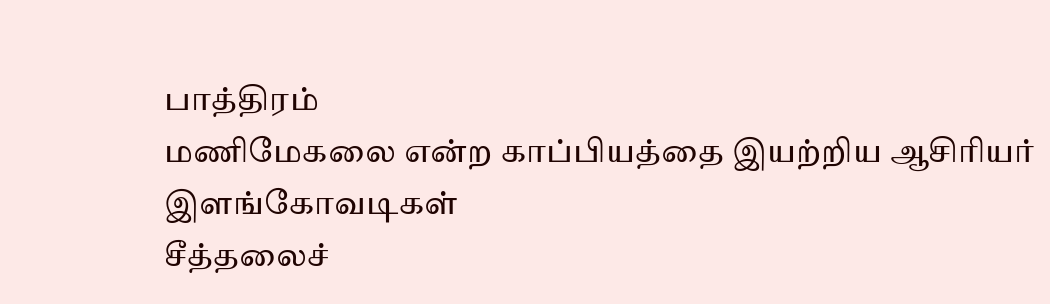பாத்திரம்
மணிமேகலை என்ற காப்பியத்தை இயற்றிய ஆசிரியர்
இளங்கோவடிகள்
சீத்தலைச்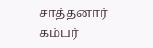சாத்தனார்
கம்பர்